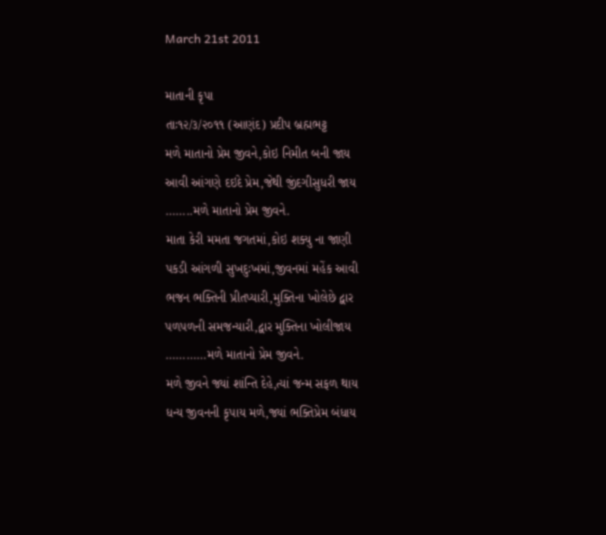March 21st 2011

માતાની કૃપા
તાઃ૧૨/૩/૨૦૧૧ (આણંદ) પ્રદીપ બ્રહ્મભટ્ટ
મળે માતાનો પ્રેમ જીવને,કોઇ નિમીત બની જાય
આવી આંગણે દઇદે પ્રેમ,જેથી જીંદગીસુધરી જાય
……..મળે માતાનો પ્રેમ જીવને.
માતા કેરી મમતા જગતમાં,કોઇ શક્યુ ના જાણી
પકડી આંગળી સુખદુઃખમાં,જીવનમાં મહેંક આવી
ભજન ભક્તિની પ્રીતપ્યારી,મુક્તિના ખોલેછે દ્વાર
પળપળની સમજન્યારી,દ્વાર મુક્તિના ખોલીજાય
…………મળે માતાનો પ્રેમ જીવને.
મળે જીવને જ્યાં શાંન્તિ દેહે,ત્યાં જન્મ સફળ થાય
ધન્ય જીવનની કૃપાય મળે,જ્યાં ભક્તિપ્રેમ બંધાય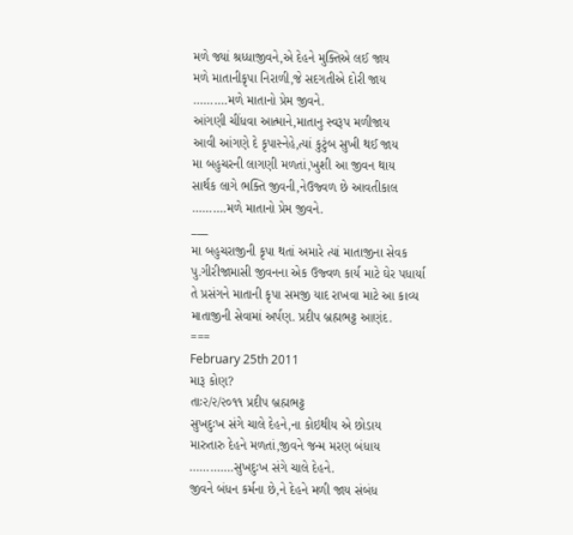મળે જ્યાં શ્રધ્ધાજીવને,એ દેહને મુક્તિએ લઈ જાય
મળે માતાનીકૃપા નિરાળી,જે સદગતીએ દોરી જાય
……….મળે માતાનો પ્રેમ જીવને.
આંગણી ચીંધવા આત્માને,માતાનુ સ્વરૂપ મળીજાય
આવી આંગણે દે કૃપાસ્નેહે,ત્યાં કુટુંબ સુખી થઈ જાય
મા બહુચરની લાગણી મળતાં,ખુશી આ જીવન થાય
સાર્થક લાગે ભક્તિ જીવની,નેઉજ્વળ છે આવતીકાલ
……….મળે માતાનો પ્રેમ જીવને.
___
મા બહુચરાજીની કૃપા થતાં અમારે ત્યાં માતાજીના સેવક
પુ.ગીરીજામાસી જીવનના એક ઉજ્વળ કાર્ય માટે ઘેર પધાર્યા
તે પ્રસંગને માતાની કૃપા સમજી યાદ રાખવા માટે આ કાવ્ય
માતાજીની સેવામાં અર્પણ. પ્રદીપ બ્રહ્મભટ્ટ આણંદ.
===
February 25th 2011
મારૂ કોણ?
તાઃ૨/૨/૨૦૧૧ પ્રદીપ બ્રહ્મભટ્ટ
સુખદુઃખ સંગે ચાલે દેહને,ના કોઇથીય એ છોડાય
મારુતારુ દેહને મળતાં,જીવને જન્મ મરણ બંધાય
………….સુખદુઃખ સંગે ચાલે દેહને.
જીવને બંધન કર્મના છે,ને દેહને મળી જાય સંબંધ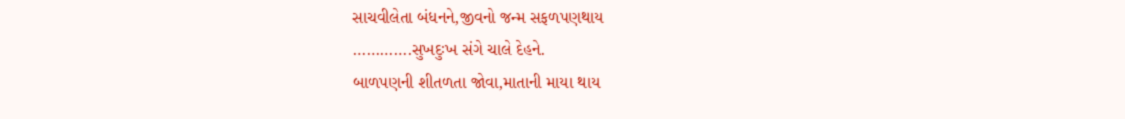સાચવીલેતા બંધનને,જીવનો જન્મ સફળપણથાય
………….સુખદુઃખ સંગે ચાલે દેહને.
બાળપણની શીતળતા જોવા,માતાની માયા થાય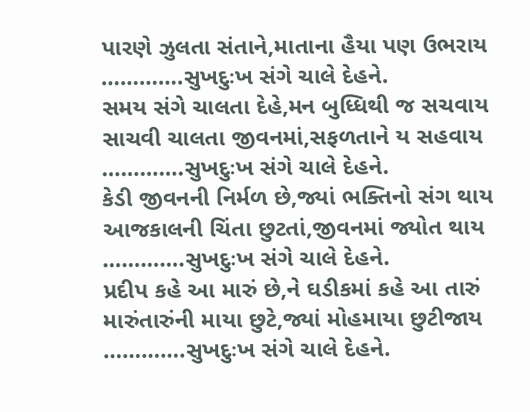પારણે ઝુલતા સંતાને,માતાના હૈયા પણ ઉભરાય
………….સુખદુઃખ સંગે ચાલે દેહને.
સમય સંગે ચાલતા દેહે,મન બુધ્ધિથી જ સચવાય
સાચવી ચાલતા જીવનમાં,સફળતાને ય સહવાય
………….સુખદુઃખ સંગે ચાલે દેહને.
કેડી જીવનની નિર્મળ છે,જ્યાં ભક્તિનો સંગ થાય
આજકાલની ચિંતા છુટતાં,જીવનમાં જ્યોત થાય
………….સુખદુઃખ સંગે ચાલે દેહને.
પ્રદીપ કહે આ મારું છે,ને ઘડીકમાં કહે આ તારું
મારુંતારુંની માયા છુટે,જ્યાં મોહમાયા છુટીજાય
………….સુખદુઃખ સંગે ચાલે દેહને.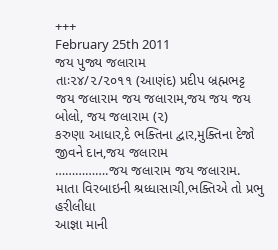+++
February 25th 2011
જય પુજ્ય જલારામ
તાઃ૨૪/૨/૨૦૧૧ (આણંદ) પ્રદીપ બ્રહ્મભટ્ટ
જય જલારામ જય જલારામ,જય જય જય બોલો, જય જલારામ (૨)
કરુણા આધાર,દે ભક્તિના દ્વાર,મુક્તિના દેજો જીવને દાન,જય જલારામ
…………….જય જલારામ જય જલારામ.
માતા વિરબાઇની શ્રધ્ધાસાચી,ભક્તિએ તો પ્રભુ હરીલીધા
આજ્ઞા માની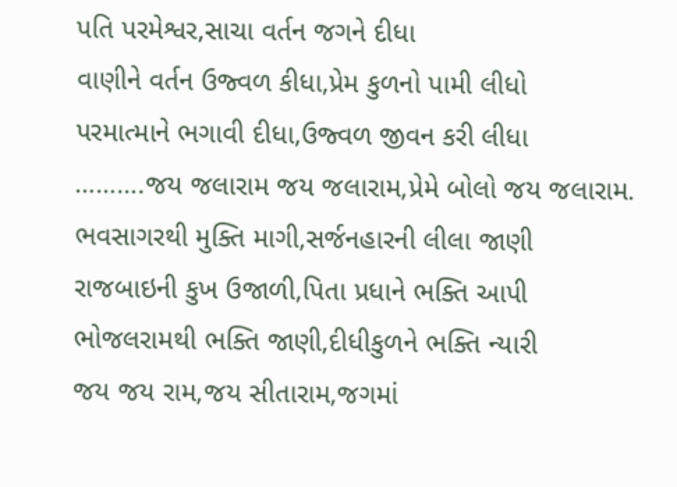પતિ પરમેશ્વર,સાચા વર્તન જગને દીધા
વાણીને વર્તન ઉજ્વળ કીધા,પ્રેમ કુળનો પામી લીધો
પરમાત્માને ભગાવી દીધા,ઉજ્વળ જીવન કરી લીધા
……….જય જલારામ જય જલારામ,પ્રેમે બોલો જય જલારામ.
ભવસાગરથી મુક્તિ માગી,સર્જનહારની લીલા જાણી
રાજબાઇની કુખ ઉજાળી,પિતા પ્રધાને ભક્તિ આપી
ભોજલરામથી ભક્તિ જાણી,દીધીકુળને ભક્તિ ન્યારી
જય જય રામ,જય સીતારામ,જગમાં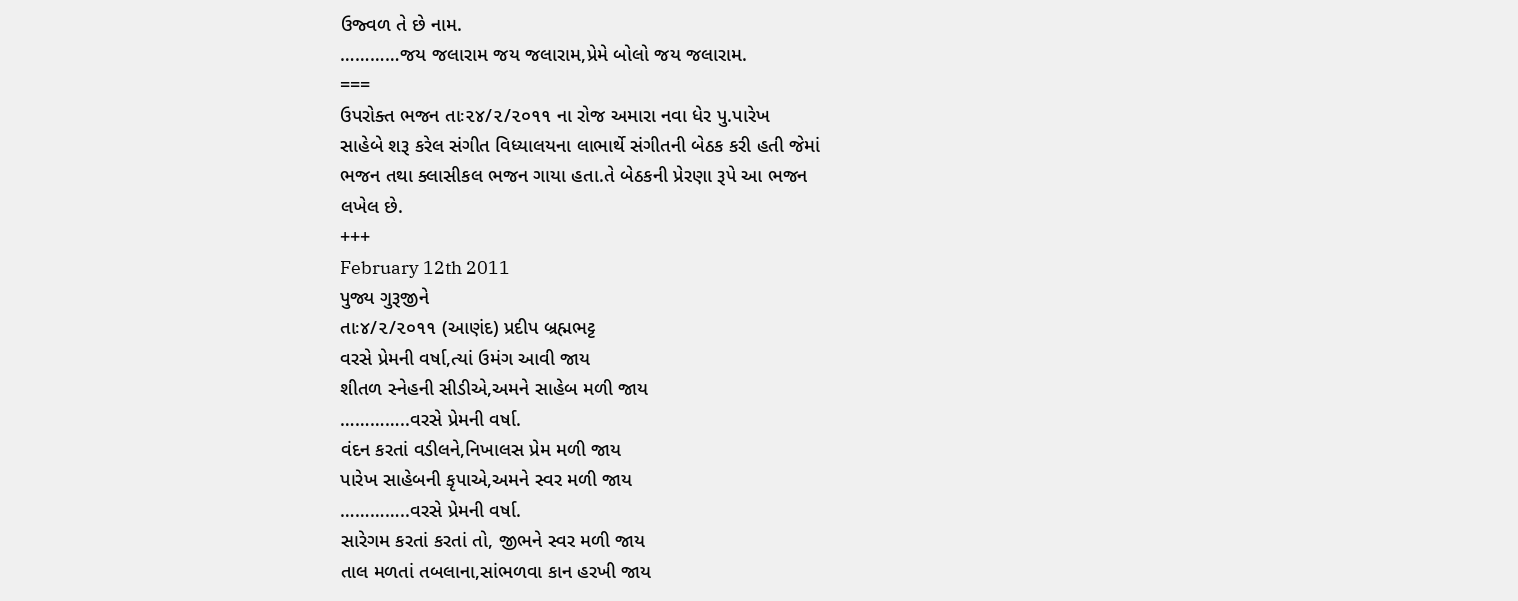ઉજ્વળ તે છે નામ.
…………જય જલારામ જય જલારામ,પ્રેમે બોલો જય જલારામ.
===
ઉપરોક્ત ભજન તાઃ૨૪/૨/૨૦૧૧ ના રોજ અમારા નવા ધેર પુ.પારેખ
સાહેબે શરૂ કરેલ સંગીત વિધ્યાલયના લાભાર્થે સંગીતની બેઠક કરી હતી જેમાં
ભજન તથા ક્લાસીકલ ભજન ગાયા હતા.તે બેઠકની પ્રેરણા રૂપે આ ભજન
લખેલ છે.
+++
February 12th 2011
પુજ્ય ગુરૂજીને
તાઃ૪/૨/૨૦૧૧ (આણંદ) પ્રદીપ બ્રહ્મભટ્ટ
વરસે પ્રેમની વર્ષા,ત્યાં ઉમંગ આવી જાય
શીતળ સ્નેહની સીડીએ,અમને સાહેબ મળી જાય
…………..વરસે પ્રેમની વર્ષા.
વંદન કરતાં વડીલને,નિખાલસ પ્રેમ મળી જાય
પારેખ સાહેબની કૃપાએ,અમને સ્વર મળી જાય
…………..વરસે પ્રેમની વર્ષા.
સારેગમ કરતાં કરતાં તો, જીભને સ્વર મળી જાય
તાલ મળતાં તબલાના,સાંભળવા કાન હરખી જાય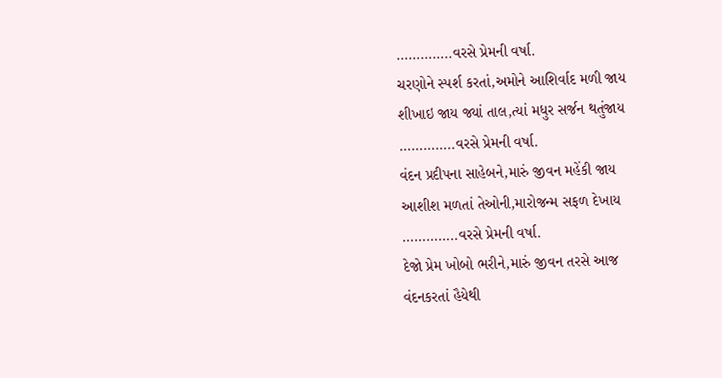…………..વરસે પ્રેમની વર્ષા.
ચરણોને સ્પર્શ કરતાં,અમોને આશિર્વાદ મળી જાય
શીખાઇ જાય જ્યાં તાલ,ત્યાં મધુર સર્જન થતુંજાય
…………..વરસે પ્રેમની વર્ષા.
વંદન પ્રદીપના સાહેબને,મારું જીવન મહેંકી જાય
આશીશ મળતાં તેઓની,મારોજન્મ સફળ દેખાય
…………..વરસે પ્રેમની વર્ષા.
દેજો પ્રેમ ખોબો ભરીને,મારું જીવન તરસે આજ
વંદનકરતાં હૈયેથી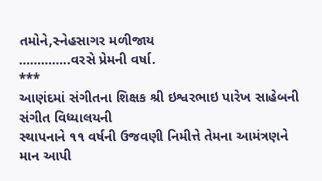તમોને,સ્નેહસાગર મળીજાય
…………..વરસે પ્રેમની વર્ષા.
***
આણંદમાં સંગીતના શિક્ષક શ્રી ઇશ્વરભાઇ પારેખ સાહેબની સંગીત વિધ્યાલયની
સ્થાપનાને ૧૧ વર્ષની ઉજવણી નિમીત્તે તેમના આમંત્રણને માન આપી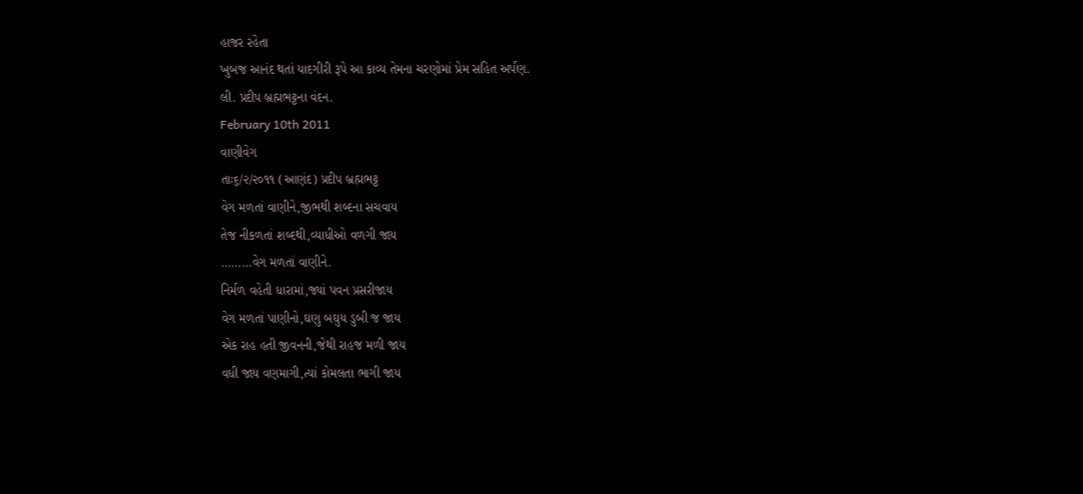હાજર રહેતા
ખુબજ આનંદ થતાં યાદગીરી રૂપે આ કાવ્ય તેમના ચરણોમાં પ્રેમ સહિત અર્પણ.
લી. પ્રદીપ બ્રહ્મભટ્ટના વંદન.
February 10th 2011
વાણીવેગ
તાઃ૬/૨/૨૦૧૧ (આણંદ) પ્રદીપ બ્રહ્મભટ્ટ
વેગ મળતાં વાણીને,જીભથી શબ્દના સચવાય
તેજ નીકળતાં શબ્દથી,વ્યાધીઓ વળગી જાય
………વેગ મળતાં વાણીને.
નિર્મળ વહેતી ધારામાં,જ્યાં પવન પ્રસરીજાય
વેગ મળતાં પાણીનો,ઘણુ બઘુય ડુબી જ જાય
એક રાહ હતી જીવનની,જેથી રાહજ મળી જાય
વધી જાય વણમાગી,ત્યાં કોમલતા ભાગી જાય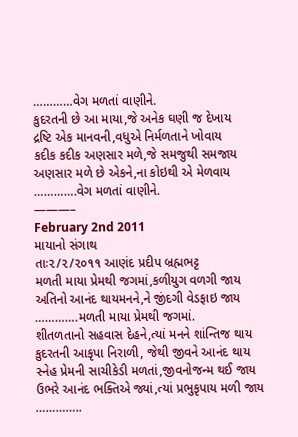…………વેગ મળતાં વાણીને.
કુદરતની છે આ માયા,જે અનેક ઘણી જ દેખાય
દ્રષ્ટિ એક માનવની,વધુએ નિર્મળતાને ખોવાય
કદીક કદીક અણસાર મળે,જે સમજુથી સમજાય
અણસાર મળે છે એકને,ના કોઇથી એ મેળવાય
………….વેગ મળતાં વાણીને.
———–
February 2nd 2011
માયાનો સંગાથ
તાઃ૨/૨/૨૦૧૧ આણંદ પ્રદીપ બ્રહ્મભટ્ટ
મળતી માયા પ્રેમથી જગમાં,કળીયુગ વળગી જાય
અતિનો આનંદ થાયમનને,ને જીંદગી વેડફાઇ જાય
………….મળતી માયા પ્રેમથી જગમાં.
શીતળતાનો સહવાસ દેહને,ત્યાં મનને શાંન્તિજ થાય
કુદરતની આકૃપા નિરાળી, જેથી જીવને આનંદ થાય
સ્નેહ પ્રેમની સાચીકેડી મળતાં,જીવનોજન્મ થઈ જાય
ઉભરે આનંદ ભક્તિએ જ્યાં,ત્યાં પ્રભુકૃપાય મળી જાય
…………..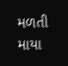મળતી માયા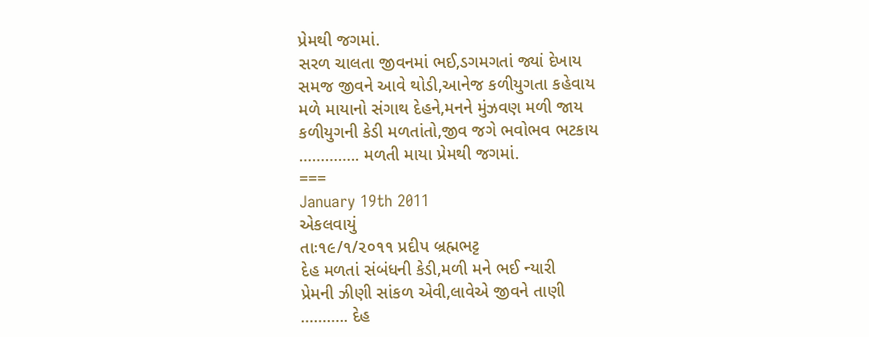પ્રેમથી જગમાં.
સરળ ચાલતા જીવનમાં ભઈ,ડગમગતાં જ્યાં દેખાય
સમજ જીવને આવે થોડી,આનેજ કળીયુગતા કહેવાય
મળે માયાનો સંગાથ દેહને,મનને મુંઝવણ મળી જાય
કળીયુગની કેડી મળતાંતો,જીવ જગે ભવોભવ ભટકાય
………….. મળતી માયા પ્રેમથી જગમાં.
===
January 19th 2011
એકલવાયું
તાઃ૧૯/૧/૨૦૧૧ પ્રદીપ બ્રહ્મભટ્ટ
દેહ મળતાં સંબંધની કેડી,મળી મને ભઈ ન્યારી
પ્રેમની ઝીણી સાંકળ એવી,લાવેએ જીવને તાણી
……….. દેહ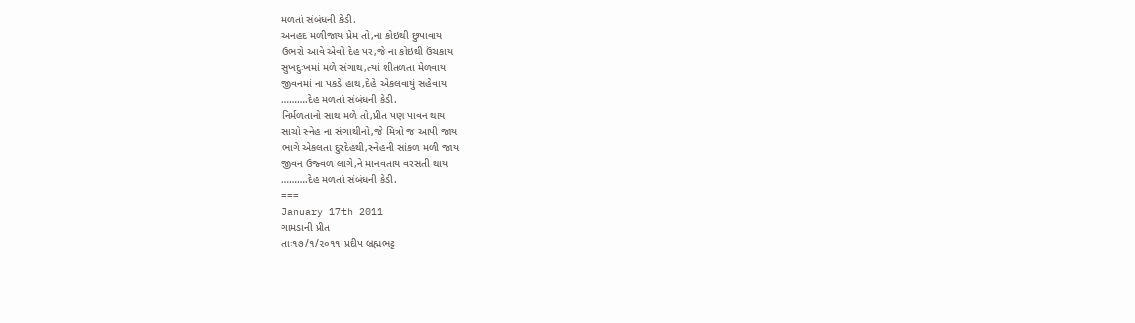મળતાં સંબંધની કેડી.
અનહદ મળીજાય પ્રેમ તો,ના કોઇથી છુપાવાય
ઉભરો આવે એવો દેહ પર,જે ના કોઇથી ઉંચકાય
સુખદુઃખમાં મળે સંગાથ,ત્યાં શીતળતા મેળવાય
જીવનમાં ના પકડે હાથ,દેહે એકલવાયું સહેવાય
……….દેહ મળતાં સંબંધની કેડી.
નિર્મળતાનો સાથ મળે તો,પ્રીત પણ પાવન થાય
સાચો સ્નેહ ના સંગાથીનો,જે મિત્રો જ આપી જાય
ભાગે એકલતા દુરદેહથી,સ્નેહની સાંકળ મળી જાય
જીવન ઉજ્વળ લાગે,ને માનવતાય વરસતી થાય
……….દેહ મળતાં સંબંધની કેડી.
===
January 17th 2011
ગામડાની પ્રીત
તાઃ૧૭/૧/૨૦૧૧ પ્રદીપ બ્રહ્મભટ્ટ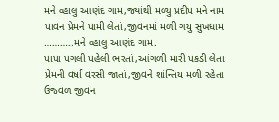મને વ્હાલુ આણંદ ગામ,જ્યાંથી મળ્યુ પ્રદીપ મને નામ
પાવન પ્રેમને પામી લેતાં,જીવનમાં મળી ગયુ સુખધામ
………..મને વ્હાલુ આણંદ ગામ.
પાપા પગલી પહેલી ભરતાં,આંગળી મારી પકડી લેતા
પ્રેમની વર્ષા વરસી જાતાં,જીવને શાંન્તિય મળી રહેતા
ઉજ્વળ જીવન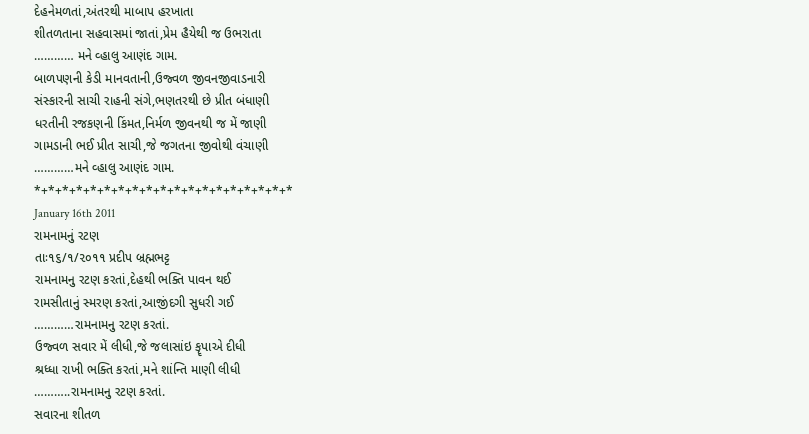દેહનેમળતાં,અંતરથી માબાપ હરખાતા
શીતળતાના સહવાસમાં જાતાં,પ્રેમ હૈયેથી જ ઉભરાતા
………… મને વ્હાલુ આણંદ ગામ.
બાળપણની કેડી માનવતાની,ઉજ્વળ જીવનજીવાડનારી
સંસ્કારની સાચી રાહની સંગે,ભણતરથી છે પ્રીત બંધાણી
ધરતીની રજકણની કિંમત,નિર્મળ જીવનથી જ મેં જાણી
ગામડાની ભઈ પ્રીત સાચી,જે જગતના જીવોથી વંચાણી
…………મને વ્હાલુ આણંદ ગામ.
*+*+*+*+*+*+*+*+*+*+*+*+*+*+*+*+*+*+*
January 16th 2011
રામનામનું રટણ
તાઃ૧૬/૧/૨૦૧૧ પ્રદીપ બ્રહ્મભટ્ટ
રામનામનુ રટણ કરતાં,દેહથી ભક્તિ પાવન થઈ
રામસીતાનું સ્મરણ કરતાં,આજીંદગી સુધરી ગઈ
…………રામનામનુ રટણ કરતાં.
ઉજ્વળ સવાર મેં લીધી,જે જલાસાંઇ કૄપાએ દીધી
શ્રધ્ધા રાખી ભક્તિ કરતાં,મને શાંન્તિ માણી લીધી
………..રામનામનુ રટણ કરતાં.
સવારના શીતળ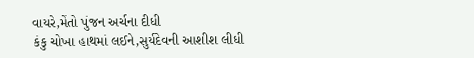વાયરે,મેંતો પુંજન અર્ચના દીધી
કંકુ ચોખા હાથમાં લઈને,સુર્યદેવની આશીશ લીધી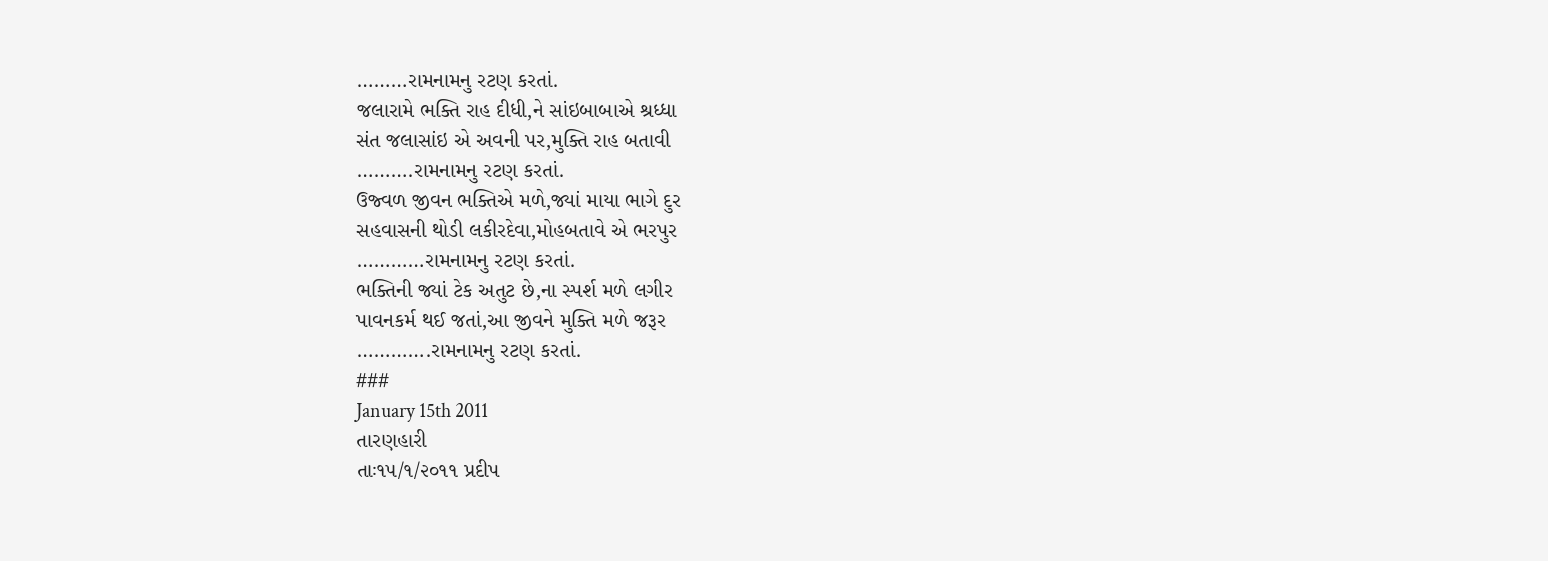………રામનામનુ રટણ કરતાં.
જલારામે ભક્તિ રાહ દીધી,ને સાંઇબાબાએ શ્રધ્ધા
સંત જલાસાંઇ એ અવની પર,મુક્તિ રાહ બતાવી
……….રામનામનુ રટણ કરતાં.
ઉજ્વળ જીવન ભક્તિએ મળે,જ્યાં માયા ભાગે દુર
સહવાસની થોડી લકીરદેવા,મોહબતાવે એ ભરપુર
…………રામનામનુ રટણ કરતાં.
ભક્તિની જ્યાં ટેક અતુટ છે,ના સ્પર્શ મળે લગીર
પાવનકર્મ થઈ જતાં,આ જીવને મુક્તિ મળે જરૂર
………….રામનામનુ રટણ કરતાં.
###
January 15th 2011
તારણહારી
તાઃ૧૫/૧/૨૦૧૧ પ્રદીપ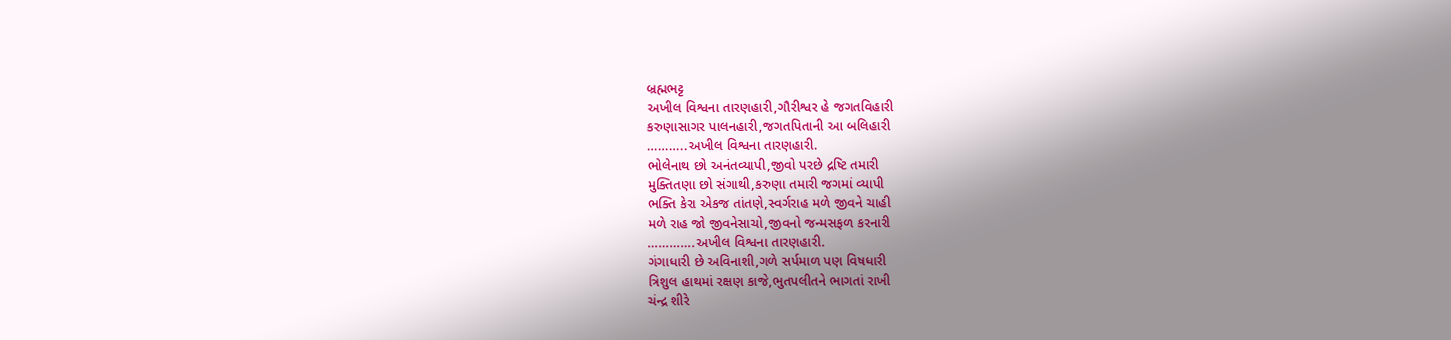બ્રહ્મભટ્ટ
અખીલ વિશ્વના તારણહારી,ગૌરીશ્વર હે જગતવિહારી
કરુણાસાગર પાલનહારી,જગતપિતાની આ બલિહારી
………..અખીલ વિશ્વના તારણહારી.
ભોલેનાથ છો અનંતવ્યાપી,જીવો પરછે દ્રષ્ટિ તમારી
મુક્તિતણા છો સંગાથી,કરુણા તમારી જગમાં વ્યાપી
ભક્તિ કેરા એકજ તાંતણે,સ્વર્ગરાહ મળે જીવને ચાહી
મળે રાહ જો જીવનેસાચો,જીવનો જન્મસફળ કરનારી
………….અખીલ વિશ્વના તારણહારી.
ગંગાધારી છે અવિનાશી,ગળે સર્પમાળ પણ વિષધારી
ત્રિશુલ હાથમાં રક્ષણ કાજે,ભુતપલીતને ભાગતાં રાખી
ચંન્દ્ર શીરે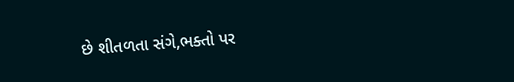છે શીતળતા સંગે,ભક્તો પર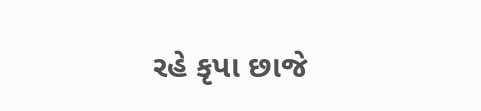રહે કૃપા છાજે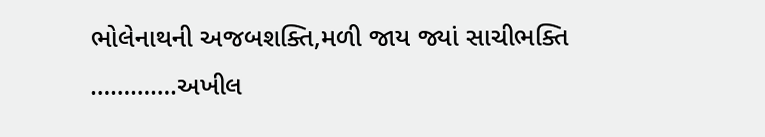ભોલેનાથની અજબશક્તિ,મળી જાય જ્યાં સાચીભક્તિ
………….અખીલ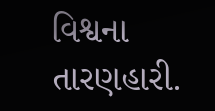વિશ્વના તારણહારી.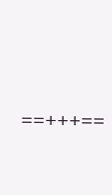==+++==